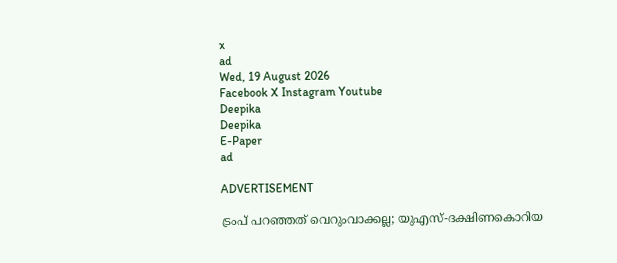x
ad
Wed, 19 August 2026
Facebook X Instagram Youtube
Deepika
Deepika
E-Paper
ad

ADVERTISEMENT

ട്രംപ് പറഞ്ഞത് വെറുംവാക്കല്ല; യുഎസ്-ദക്ഷിണകൊറിയ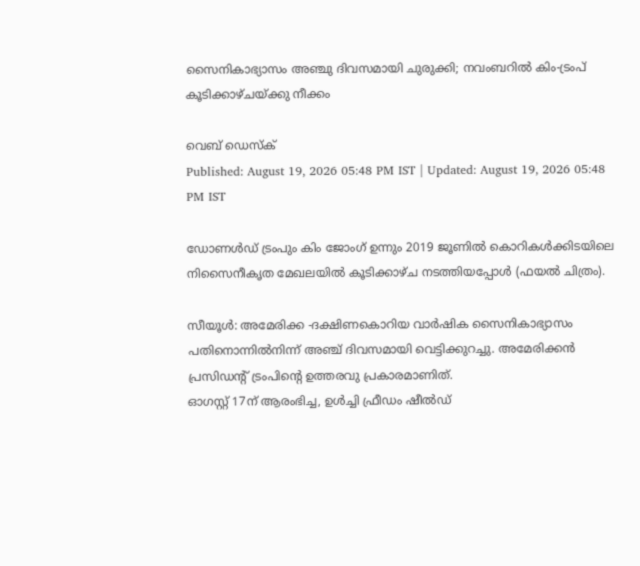സൈനികാഭ്യാസം അഞ്ചു ദിവസമായി ചുരുക്കി; നവംബറിൽ കിം-ട്രംപ് കൂടിക്കാഴ്ചയ്ക്കു നീക്കം

വെബ് ഡെസ്ക്
Published: August 19, 2026 05:48 PM IST | Updated: August 19, 2026 05:48 PM IST

ഡോണൾഡ് ട്രംപും കിം ജോംഗ് ഉന്നും 2019 ജൂണിൽ കൊറികൾക്കിടയിലെ നിസൈനീകൃത മേഖലയിൽ കൂടിക്കാഴ്ച നടത്തിയപ്പോൾ (ഫയൽ ചിത്രം).

സീയൂൾ: അമേരിക്ക -ദക്ഷിണകൊറിയ വാർഷിക സൈനികാഭ്യാസം പതിനൊന്നിൽനിന്ന് അഞ്ച് ദിവസമായി വെട്ടിക്കുറച്ചു. അമേരിക്കൻ പ്രസിഡന്‍റ് ട്രംപിന്‍റെ ഉത്തരവു പ്രകാരമാണിത്.
ഓഗസ്റ്റ് 17ന് ആരംഭിച്ച, ഉൾച്ചി ഫ്രീഡം ഷീൽഡ്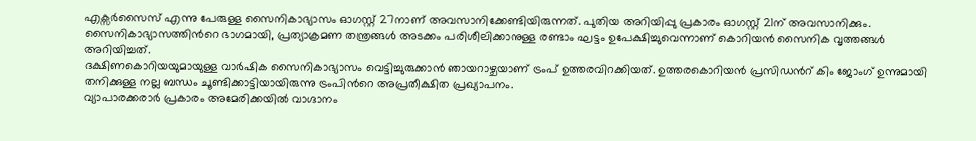എക്സർസൈസ് എന്നു പേരുള്ള സൈനികാഭ്യാസം ഓഗസ്റ്റ് 27നാണ് അവസാനിക്കേണ്ടിയിരുന്നത്. പുതിയ അറിയിപ്പു പ്രകാരം ഓഗസ്റ്റ് 21ന് അവസാനിക്കും.
സൈനികാഭ്യാസത്തിന്‍റെ ഭാഗമായി, പ്രത്യാക്രമണ തന്ത്രങ്ങൾ അടക്കം പരിശീലിക്കാനുള്ള രണ്ടാം ഘട്ടം ഉപേക്ഷിച്ചുവെന്നാണ് കൊറിയൻ സൈനിക വൃത്തങ്ങൾ അറിയിച്ചത്.
ദക്ഷിണകൊറിയയുമായുള്ള വാർഷിക സൈനികാഭ്യാസം വെട്ടിച്ചുരുക്കാൻ ഞായറാഴ്ചയാണ് ട്രംപ് ഉത്തരവിറക്കിയത്. ഉത്തരകൊറിയൻ പ്രസിഡന്‍റ് കിം ജോംഗ് ഉന്നുമായി തനിക്കുള്ള നല്ല ബന്ധം ചൂണ്ടിക്കാട്ടിയായിരുന്നു ട്രംപിന്‍റെ അപ്രതീക്ഷിത പ്രഖ്യാപനം.
വ്യാപാരക്കരാർ പ്രകാരം അമേരിക്കയിൽ വാഗ്ദാനം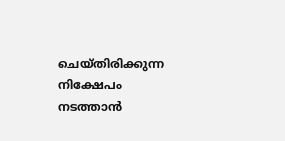ചെയ്തിരിക്കുന്ന നിക്ഷേപം നടത്താൻ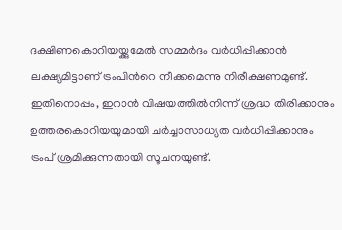ദക്ഷിണകൊറിയയ്ക്കുമേൽ സമ്മർദം വർധിപ്പിക്കാൻ ലക്ഷ്യമിട്ടാണ് ട്രംപിന്‍റെ നീക്കമെന്നു നിരീക്ഷണമുണ്ട്. ഇതിനൊപ്പം, ഇറാൻ വിഷയത്തിൽനിന്ന് ശ്രദ്ധ തിരിക്കാനും ഉത്തരകൊറിയയുമായി ചർച്ചാസാധ്യത വർധിപ്പിക്കാനും ട്രംപ് ശ്രമിക്കുന്നതായി സൂചനയുണ്ട്.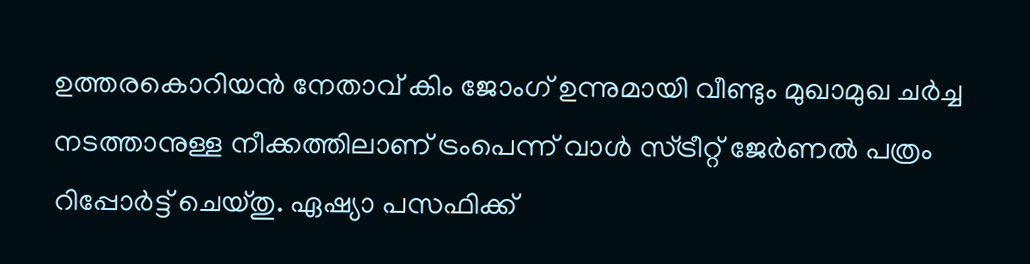ഉത്തരകൊറിയൻ നേതാവ് കിം ജോംഗ് ഉന്നുമായി വീണ്ടും മുഖാമുഖ ചർച്ച നടത്താനുള്ള നീക്കത്തിലാണ് ട്രംപെന്ന് വാൾ സ്ട്രീറ്റ് ജേർണൽ പത്രം റിപ്പോർട്ട് ചെയ്തു. ഏഷ്യാ പസഫിക്ക്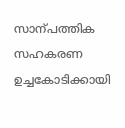സാന്പത്തിക സഹകരണ ഉച്ചകോടിക്കായി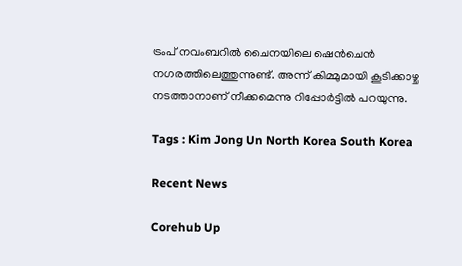ട്രംപ് നവംബറിൽ ചൈനയിലെ ഷെൻചെൻ നഗരത്തിലെത്തുന്നുണ്ട്. അന്ന് കിമ്മുമായി കൂടിക്കാഴ്ച നടത്താനാണ് നീക്കമെന്നു റിപ്പോർട്ടിൽ പറയുന്നു.

Tags : Kim Jong Un North Korea South Korea

Recent News

Corehub Up